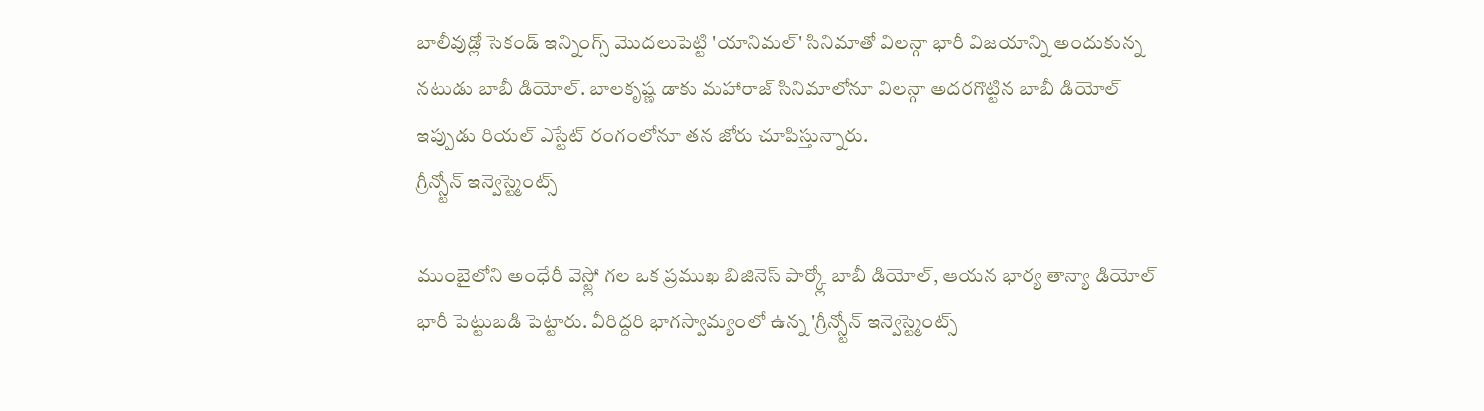బాలీవుడ్లో సెకండ్ ఇన్నింగ్స్ మొదలుపెట్టి 'యానిమల్' సినిమాతో విలన్గా భారీ విజయాన్ని అందుకున్న నటుడు బాబీ డియోల్. బాలకృష్ణ డాకు మహారాజ్ సినిమాలోనూ విలన్గా అదరగొట్టిన బాబీ డియోల్ ఇప్పుడు రియల్ ఎస్టేట్ రంగంలోనూ తన జోరు చూపిస్తున్నారు.
గ్రీన్స్టోన్ ఇన్వెస్ట్మెంట్స్

ముంబైలోని అంధేరీ వెస్ట్లో గల ఒక ప్రముఖ బిజినెస్ పార్క్లో బాబీ డియోల్, ఆయన భార్య తాన్యా డియోల్ భారీ పెట్టుబడి పెట్టారు. వీరిద్దరి భాగస్వామ్యంలో ఉన్న 'గ్రీన్స్టోన్ ఇన్వెస్ట్మెంట్స్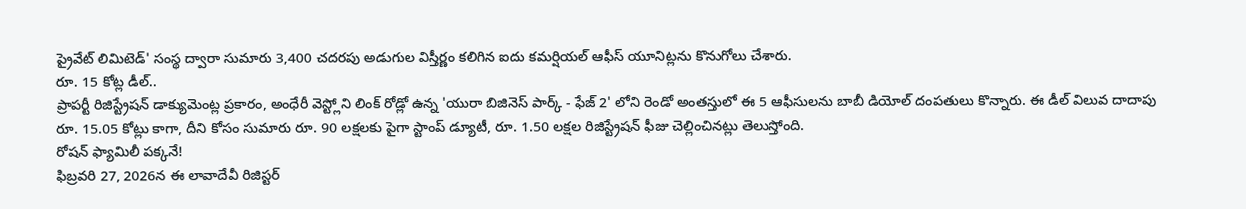ప్రైవేట్ లిమిటెడ్' సంస్థ ద్వారా సుమారు 3,400 చదరపు అడుగుల విస్తీర్ణం కలిగిన ఐదు కమర్షియల్ ఆఫీస్ యూనిట్లను కొనుగోలు చేశారు.
రూ. 15 కోట్ల డీల్..
ప్రాపర్టీ రిజిస్ట్రేషన్ డాక్యుమెంట్ల ప్రకారం, అంధేరీ వెస్ట్లోని లింక్ రోడ్లో ఉన్న 'యురా బిజినెస్ పార్క్ - ఫేజ్ 2' లోని రెండో అంతస్తులో ఈ 5 ఆఫీసులను బాబీ డియోల్ దంపతులు కొన్నారు. ఈ డీల్ విలువ దాదాపు రూ. 15.05 కోట్లు కాగా, దీని కోసం సుమారు రూ. 90 లక్షలకు పైగా స్టాంప్ డ్యూటీ, రూ. 1.50 లక్షల రిజిస్ట్రేషన్ ఫీజు చెల్లించినట్లు తెలుస్తోంది.
రోషన్ ఫ్యామిలీ పక్కనే!
ఫిబ్రవరి 27, 2026న ఈ లావాదేవీ రిజిస్టర్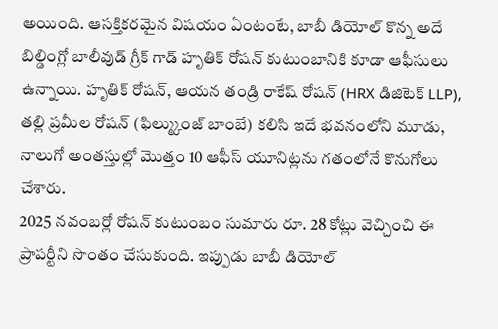అయింది. ఆసక్తికరమైన విషయం ఏంటంటే, బాబీ డియోల్ కొన్న అదే బిల్డింగ్లో బాలీవుడ్ గ్రీక్ గాడ్ హృతిక్ రోషన్ కుటుంబానికి కూడా ఆఫీసులు ఉన్నాయి. హృతిక్ రోషన్, ఆయన తండ్రి రాకేష్ రోషన్ (HRX డిజిటెక్ LLP), తల్లి ప్రమీల రోషన్ (ఫిల్మ్కుంజ్ బాంబే) కలిసి ఇదే భవనంలోని మూడు, నాలుగో అంతస్తుల్లో మొత్తం 10 ఆఫీస్ యూనిట్లను గతంలోనే కొనుగోలు చేశారు.
2025 నవంబర్లో రోషన్ కుటుంబం సుమారు రూ. 28 కోట్లు వెచ్చించి ఈ ప్రాపర్టీని సొంతం చేసుకుంది. ఇప్పుడు బాబీ డియోల్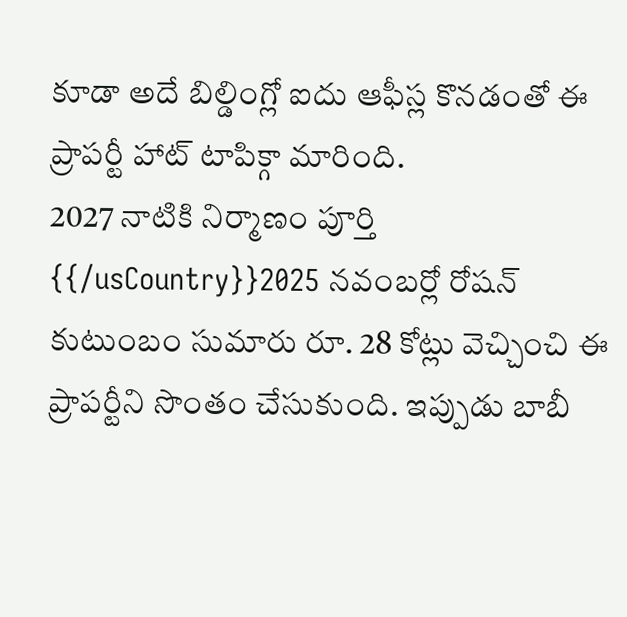కూడా అదే బిల్డింగ్లో ఐదు ఆఫీస్ల కొనడంతో ఈ ప్రాపర్టీ హాట్ టాపిక్గా మారింది.
2027 నాటికి నిర్మాణం పూర్తి
{{/usCountry}}2025 నవంబర్లో రోషన్ కుటుంబం సుమారు రూ. 28 కోట్లు వెచ్చించి ఈ ప్రాపర్టీని సొంతం చేసుకుంది. ఇప్పుడు బాబీ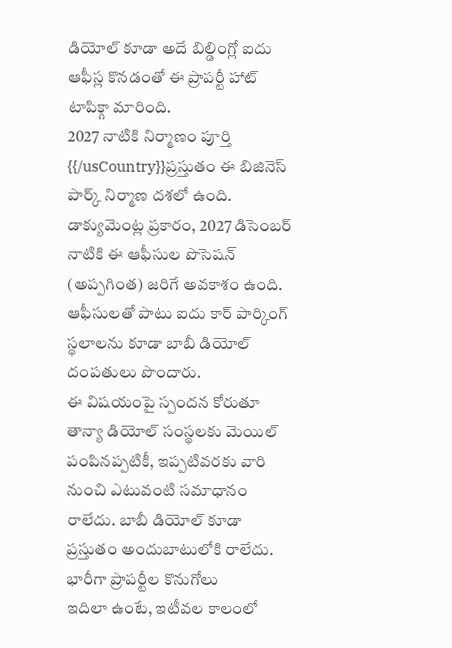డియోల్ కూడా అదే బిల్డింగ్లో ఐదు ఆఫీస్ల కొనడంతో ఈ ప్రాపర్టీ హాట్ టాపిక్గా మారింది.
2027 నాటికి నిర్మాణం పూర్తి
{{/usCountry}}ప్రస్తుతం ఈ బిజినెస్ పార్క్ నిర్మాణ దశలో ఉంది. డాక్యుమెంట్ల ప్రకారం, 2027 డిసెంబర్ నాటికి ఈ ఆఫీసుల పొసెషన్ (అప్పగింత) జరిగే అవకాశం ఉంది. ఆఫీసులతో పాటు ఐదు కార్ పార్కింగ్ స్థలాలను కూడా బాబీ డియోల్ దంపతులు పొందారు.
ఈ విషయంపై స్పందన కోరుతూ తాన్యా డియోల్ సంస్థలకు మెయిల్ పంపినప్పటికీ, ఇప్పటివరకు వారి నుంచి ఎటువంటి సమాధానం రాలేదు. బాబీ డియోల్ కూడా ప్రస్తుతం అందుబాటులోకి రాలేదు.
భారీగా ప్రాపర్టీల కొనుగోలు
ఇదిలా ఉంటే, ఇటీవల కాలంలో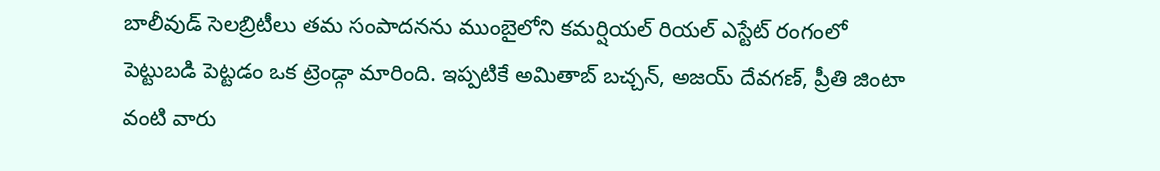బాలీవుడ్ సెలబ్రిటీలు తమ సంపాదనను ముంబైలోని కమర్షియల్ రియల్ ఎస్టేట్ రంగంలో పెట్టుబడి పెట్టడం ఒక ట్రెండ్గా మారింది. ఇప్పటికే అమితాబ్ బచ్చన్, అజయ్ దేవగణ్, ప్రీతి జింటా వంటి వారు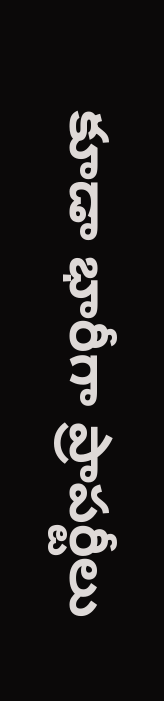కూడా భారీగా ప్రాపర్టీలు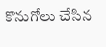కొనుగోలు చేసిన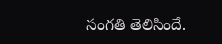సంగతి తెలిసిందే.